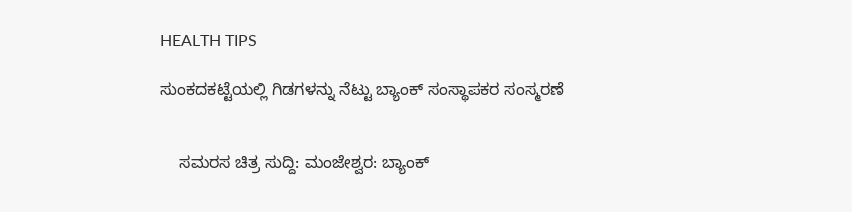HEALTH TIPS

ಸುಂಕದಕಟ್ಟೆಯಲ್ಲಿ ಗಿಡಗಳನ್ನು ನೆಟ್ಟು ಬ್ಯಾಂಕ್ ಸಂಸ್ಥಾಪಕರ ಸಂಸ್ಮರಣೆ


    ಸಮರಸ ಚಿತ್ರ ಸುದ್ದಿ: ಮಂಜೇಶ್ವರ: ಬ್ಯಾಂಕ್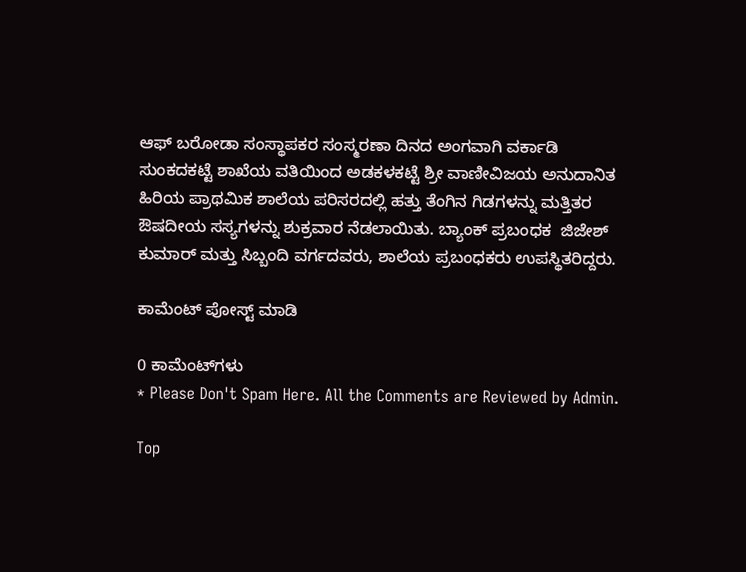ಆಫ್ ಬರೋಡಾ ಸಂಸ್ಥಾಪಕರ ಸಂಸ್ಮರಣಾ ದಿನದ ಅಂಗವಾಗಿ ವರ್ಕಾಡಿ ಸುಂಕದಕಟ್ಟೆ ಶಾಖೆಯ ವತಿಯಿಂದ ಅಡಕಳಕಟ್ಟೆ ಶ್ರೀ ವಾಣೀವಿಜಯ ಅನುದಾನಿತ ಹಿರಿಯ ಪ್ರಾಥಮಿಕ ಶಾಲೆಯ ಪರಿಸರದಲ್ಲಿ ಹತ್ತು ತೆಂಗಿನ ಗಿಡಗಳನ್ನು ಮತ್ತಿತರ ಔಷದೀಯ ಸಸ್ಯಗಳನ್ನು ಶುಕ್ರವಾರ ನೆಡಲಾಯಿತು. ಬ್ಯಾಂಕ್ ಪ್ರಬಂಧಕ  ಜಿಜೇಶ್ ಕುಮಾರ್ ಮತ್ತು ಸಿಬ್ಬಂದಿ ವರ್ಗದವರು, ಶಾಲೆಯ ಪ್ರಬಂಧಕರು ಉಪಸ್ಥಿತರಿದ್ದರು.

ಕಾಮೆಂಟ್‌‌ ಪೋಸ್ಟ್‌ ಮಾಡಿ

0 ಕಾಮೆಂಟ್‌ಗಳು
* Please Don't Spam Here. All the Comments are Reviewed by Admin.

Top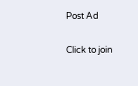Post Ad

Click to join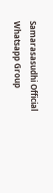Samarasasudhi Official Whatsapp Group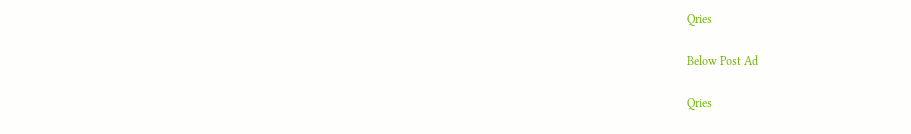Qries

Below Post Ad

Qries